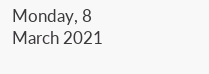Monday, 8 March 2021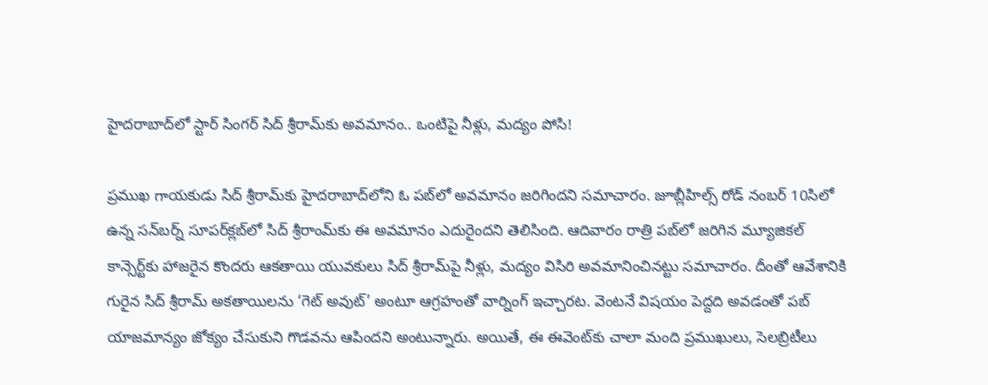హైదరాబాద్‌లో స్టార్ సింగర్ సిద్ శ్రీరామ్‌కు అవమానం.. ఒంటిపై నీళ్లు, మద్యం పోసి!

ప్రముఖ గాయకుడు సిద్ శ్రీరామ్‌కు హైదరాబాద్‌లోని ఓ పబ్‌లో అవమానం జరిగిందని సమాచారం. జూబ్లీహిల్స్ రోడ్ నంబర్ 10సి‌లో ఉన్న సన్‌బర్న్‌ సూపర్‌క్లబ్‌లో సిద్ శ్రీరాం‌మ్‌కు ఈ అవమానం ఎదురైందని తెలిసింది. ఆదివారం రాత్రి పబ్‌లో జరిగిన మ్యూజికల్ కాన్సెర్ట్‌కు హాజరైన కొందరు ఆకతాయి యువకులు సిద్ శ్రీరామ్‌పై నీళ్లు, మద్యం విసిరి అవమానించినట్టు సమాచారం. దీంతో ఆవేశానికి గురైన సిద్ శ్రీరామ్ అకతాయిలను‌ ‘గెట్ అవుట్’ అంటూ ఆగ్రహంతో వార్నింగ్ ఇచ్చారట. వెంటనే విషయం పెద్దది అవడంతో పబ్ యాజమాన్యం జోక్యం చేసుకుని గొడవను ఆపిందని అంటున్నారు. అయితే, ఈ ఈవెంట్‌కు చాలా మంది ప్రముఖులు, సెలబ్రిటీలు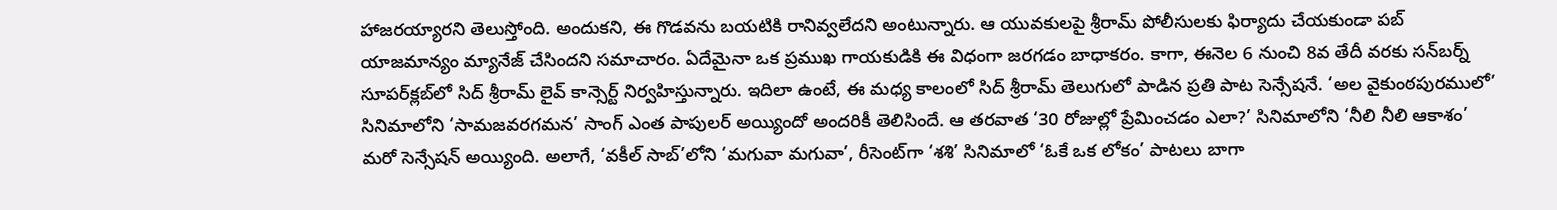హాజరయ్యారని తెలుస్తోంది. అందుకని, ఈ గొడవను బయటికి రానివ్వలేదని అంటున్నారు. ఆ యువకులపై శ్రీరామ్ పోలీసులకు ఫిర్యాదు చేయకుండా పబ్ యాజమాన్యం మ్యానేజ్ చేసిందని సమాచారం. ఏదేమైనా ఒక ప్రముఖ గాయకుడికి ఈ విధంగా జరగడం బాధాకరం. కాగా, ఈనెల 6 నుంచి 8వ తేదీ వరకు సన్‌బర్న్ సూపర్‌క్లబ్‌లో సిద్ శ్రీరామ్ లైవ్ కాన్సెర్ట్ నిర్వహిస్తున్నారు. ఇదిలా ఉంటే, ఈ మధ్య కాలంలో సిద్ శ్రీరామ్ తెలుగులో పాడిన ప్రతి పాట సెన్సేషనే. ‘అల వైకుంఠపురములో’ సినిమాలోని ‘సామజవరగమన’ సాంగ్ ఎంత పాపులర్ అయ్యిందో అందరికీ తెలిసిందే. ఆ తరవాత ‘30 రోజుల్లో ప్రేమించడం ఎలా?’ సినిమాలోని ‘నీలి నీలి ఆకాశం’ మరో సెన్సేషన్ అయ్యింది. అలాగే, ‘వకీల్ సాబ్’లోని ‘మగువా మగువా’, రీసెంట్‌గా ‘శశి’ సినిమాలో ‘ఓకే ఒక లోకం’ పాటలు బాగా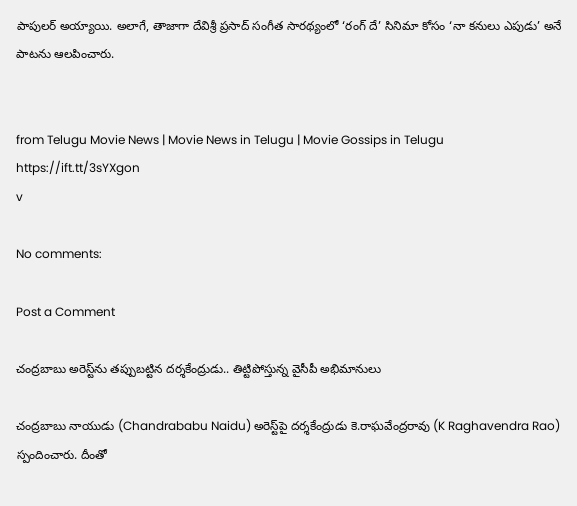పాపులర్ అయ్యాయి. అలాగే, తాజాగా దేవిశ్రీ ప్రసాద్‌ సంగీత సారథ్యంలో ‘రంగ్ దే’ సినిమా కోసం ‘నా కనులు ఎపుడు’ అనే పాటను ఆలపించారు.


from Telugu Movie News | Movie News in Telugu | Movie Gossips in Telugu https://ift.tt/3sYXgon
v

No comments:

Post a Comment

చంద్రబాబు అరెస్ట్‌ను తప్పుబట్టిన దర్శకేంద్రుడు.. తిట్టిపోస్తున్న వైసీపీ అభిమానులు

చంద్రబాబు నాయుడు (Chandrababu Naidu) అరెస్ట్‌పై దర్శకేంద్రుడు కె.రాఘవేంద్రరావు (K Raghavendra Rao) స్పందించారు. దీంతో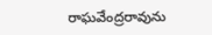రాఘవేంద్రరావును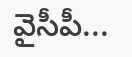వైసీపీ...